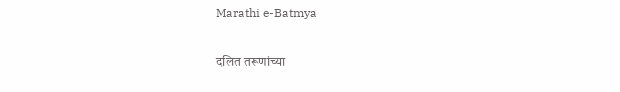Marathi e-Batmya

दलित तरूणांच्या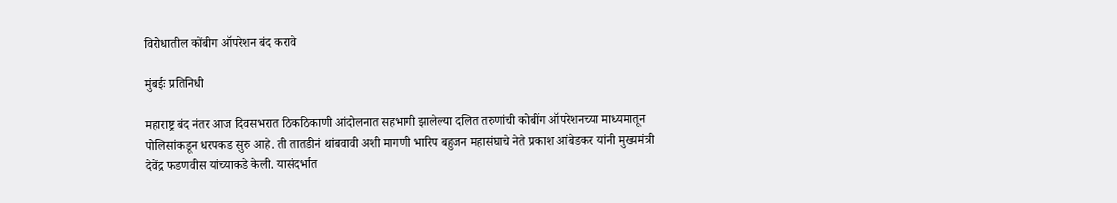विरोधातील कोंबीग ऑपरेशन बंद करावे

मुंबईः प्रतिनिधी

महाराष्ट्र बंद नंतर आज दिवसभरात ठिकठिकाणी आंदोलनात सहभागी झालेल्या दलित तरुणांची कोबींग ऑपरेशनच्या माध्यमातून पोलिसांकडून धरपकड सुरु आहे. ती तातडीनं थांबवावी अशी मागणी भारिप बहुजन महासंघाचे नेते प्रकाश आंबेडकर यांनी मुख्यमंत्री देवेंद्र फडणवीस यांच्याकडे केली. यासंदर्भात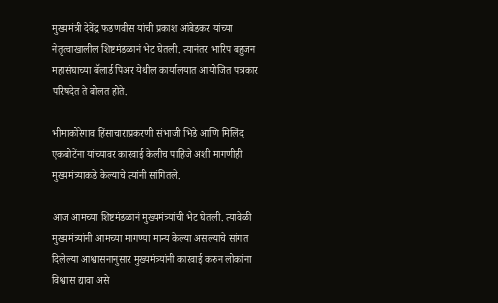मुख्यमंत्री देवेंद्र फडणवीस यांची प्रकाश आंबेडकर यांच्या नेतृत्वाखालील शिष्टमंडळानं भेट घेतली. त्यानंतर भारिप बहुजन महासंघाच्या बॅलार्ड पिअर येथील कार्यालयात आयोजित पत्रकार परिषदेत ते बोलत होते.

भीमाकोरेगाव हिंसाचाराप्रकरणी संभाजी भिडे आणि मिलिंद एकबोटेंना यांच्यावर कारवाई केलीच पाहिजे अशी मागणीही मुख्यमंत्र्याकडे केल्याचे त्यांनी सांगितले.

आज आमच्या शिष्टमंडळानं मुख्यमंत्र्यांची भेट घेतली. त्यावेळी मुख्यमंत्र्यांनी आमच्या मागण्या मान्य केल्या असल्याचे सांगत दिलेल्या आश्वासनानुसार मुख्यमंत्र्यांनी कारवाई करुन लोकांना विश्वास द्यावा असे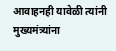आवाहनही यावेळी त्यांनी मुख्यमंत्र्यांना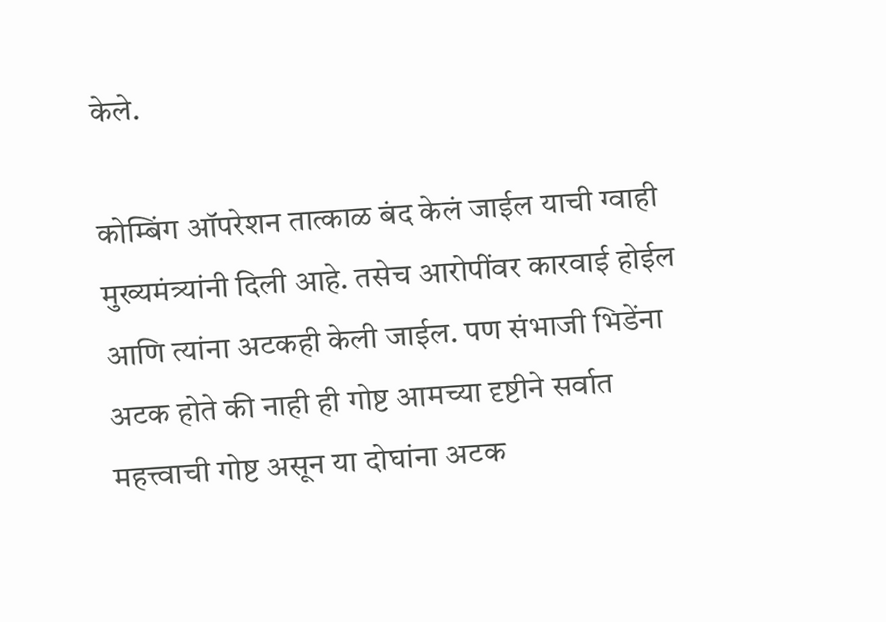केले.

कोम्बिंग ऑपरेशन तात्काळ बंद केलं जाईल याची ग्वाही मुख्यमंत्र्यांनी दिली आहे. तसेच आरोपींवर कारवाई होईल आणि त्यांना अटकही केली जाईल. पण संभाजी भिडेंना अटक होते की नाही ही गोष्ट आमच्या दृष्टीने सर्वात महत्त्वाची गोष्ट असून या दोघांना अटक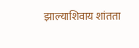झाल्याशिवाय शांतता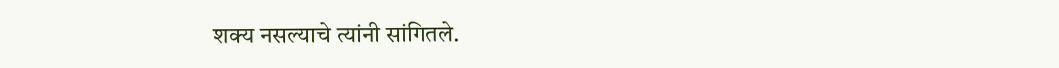शक्य नसल्याचे त्यांनी सांगितले.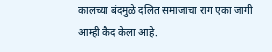कालच्या बंदमुळे दलित समाजाचा राग एका जागी आम्ही कैद केला आहे.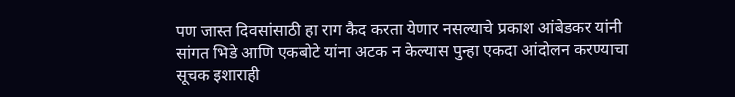पण जास्त दिवसांसाठी हा राग कैद करता येणार नसल्याचे प्रकाश आंबेडकर यांनी सांगत भिडे आणि एकबोटे यांना अटक न केल्यास पुन्हा एकदा आंदोलन करण्याचा सूचक इशाराही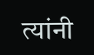त्यांनी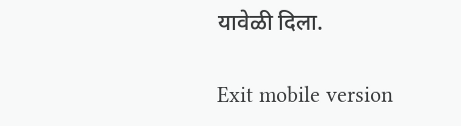यावेळी दिला.

Exit mobile version